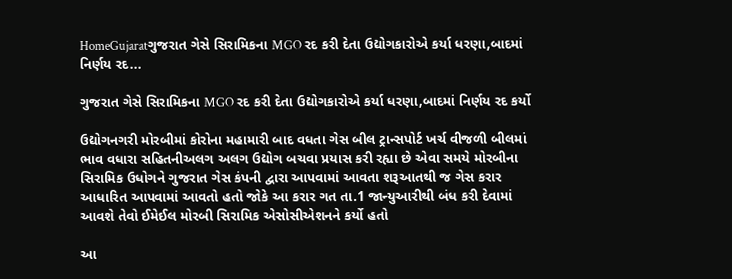HomeGujaratગુજરાત ગેસે સિરામિકના MGO રદ કરી દેતા ઉદ્યોગકારોએ કર્યા ધરણા,બાદમાં નિર્ણય રદ...

ગુજરાત ગેસે સિરામિકના MGO રદ કરી દેતા ઉદ્યોગકારોએ કર્યા ધરણા,બાદમાં નિર્ણય રદ કર્યો

ઉદ્યોગનગરી મોરબીમાં કોરોના મહામારી બાદ વધતા ગેસ બીલ ટ્રાન્સપોર્ટ ખર્ચ વીજળી બીલમાં ભાવ વધારા સહિતનીઅલગ અલગ ઉદ્યોગ બચવા પ્રયાસ કરી રહ્યા છે એવા સમયે મોરબીના સિરામિક ઉધોગને ગુજરાત ગેસ કંપની દ્વારા આપવામાં આવતા શરૂઆતથી જ ગેસ કરાર આધારિત આપવામાં આવતો હતો જોકે આ કરાર ગત તા.1 જાન્યુઆરીથી બંધ કરી દેવામાં આવશે તેવો ઈમેઈલ મોરબી સિરામિક એસોસીએશનને કર્યો હતો

આ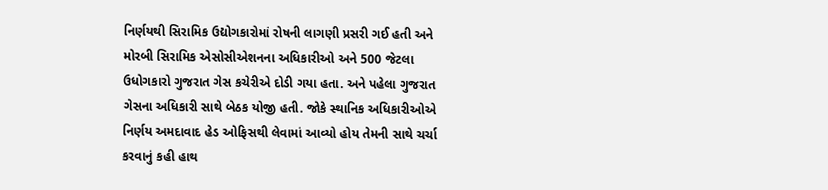નિર્ણયથી સિરામિક ઉદ્યોગકારોમાં રોષની લાગણી પ્રસરી ગઈ હતી અને મોરબી સિરામિક એસોસીએશનના અધિકારીઓ અને 500 જેટલા ઉધોગકારો ગુજરાત ગેસ કચેરીએ દોડી ગયા હતા. અને પહેલા ગુજરાત ગેસના અધિકારી સાથે બેઠક યોજી હતી. જોકે સ્થાનિક અધિકારીઓએ નિર્ણય અમદાવાદ હેડ ઓફિસથી લેવામાં આવ્યો હોય તેમની સાથે ચર્ચા કરવાનું કહી હાથ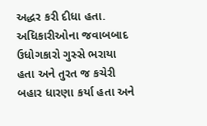અદ્ધર કરી દીધા હતા. અધિકારીઓના જવાબબાદ ઉધોગકારો ગુસ્સે ભરાયા હતા અને તુરત જ કચેરી બહાર ધારણા કર્યા હતા અને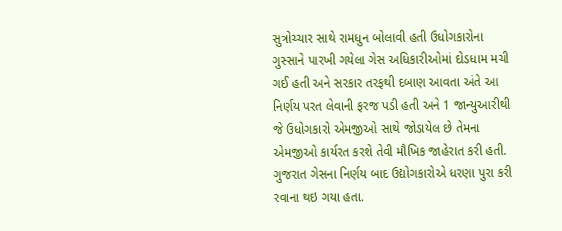સુત્રોચ્ચાર સાથે રામધુન બોલાવી હતી ઉધોગકારોના ગુસ્સાને પારખી ગયેલા ગેસ અધિકારીઓમાં દોડધામ મચી ગઈ હતી અને સરકાર તરફથી દબાણ આવતા અંતે આ નિર્ણય પરત લેવાની ફરજ પડી હતી અને 1 જાન્યુઆરીથી જે ઉધોગકારો એમજીઓ સાથે જોડાયેલ છે તેમના એમજીઓ કાર્યરત કરશે તેવી મૌખિક જાહેરાત કરી હતી. ગુજરાત ગેસના નિર્ણય બાદ ઉદ્યોગકારોએ ધરણા પુરા કરી રવાના થઇ ગયા હતા.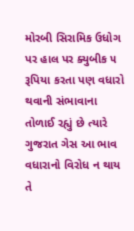મોરબી સિરામિક ઉધોગ પર હાલ પર ક્યુબીક ૫ રૂપિયા કરતા પણ વધારો થવાની સંભાવાના તોળાઈ રહ્યું છે ત્યારે ગુજરાત ગેસ આ ભાવ વધારાનો વિરોધ ન થાય તે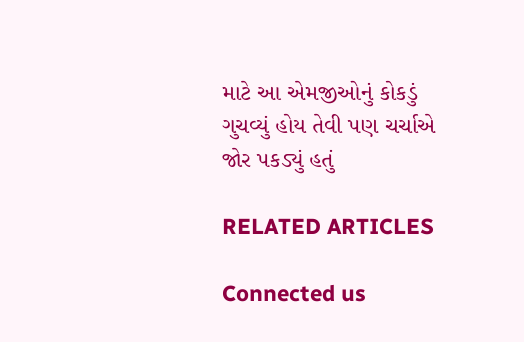માટે આ એમજીઓનું કોકડું ગુચવ્યું હોય તેવી પણ ચર્ચાએ જોર પકડ્યું હતું

RELATED ARTICLES

Connected us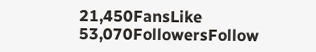21,450FansLike
53,070FollowersFollow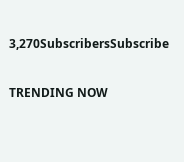3,270SubscribersSubscribe

TRENDING NOW